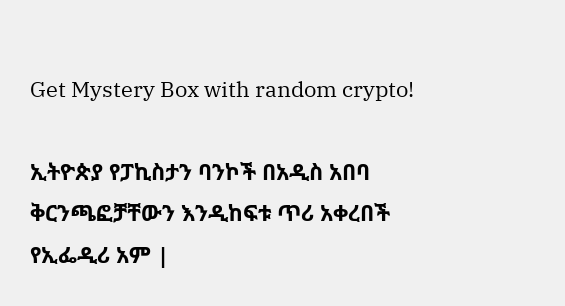Get Mystery Box with random crypto!

ኢትዮጵያ የፓኪስታን ባንኮች በአዲስ አበባ ቅርንጫፎቻቸውን እንዲከፍቱ ጥሪ አቀረበች የኢፌዲሪ አም |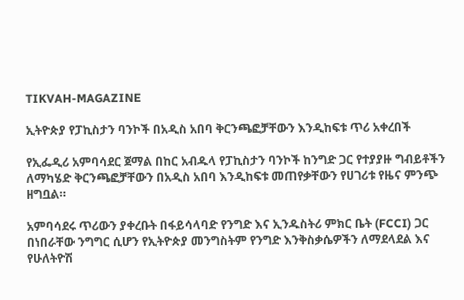TIKVAH-MAGAZINE

ኢትዮጵያ የፓኪስታን ባንኮች በአዲስ አበባ ቅርንጫፎቻቸውን እንዲከፍቱ ጥሪ አቀረበች

የኢፌዲሪ አምባሳደር ጀማል በከር አብዱላ የፓኪስታን ባንኮች ከንግድ ጋር የተያያዙ ግብይቶችን ለማካሄድ ቅርንጫፎቻቸውን በአዲስ አበባ እንዲከፍቱ መጠየቃቸውን የሀገሪቱ የዜና ምንጭ ዘግቧል።

አምባሳደሩ ጥሪውን ያቀረቡት በፋይሳላባድ የንግድ እና ኢንዱስትሪ ምክር ቤት (FCCI) ጋር በነበራቸው ንግግር ሲሆን የኢትዮጵያ መንግስትም የንግድ እንቅስቃሴዎችን ለማደላደል እና የሁለትዮሽ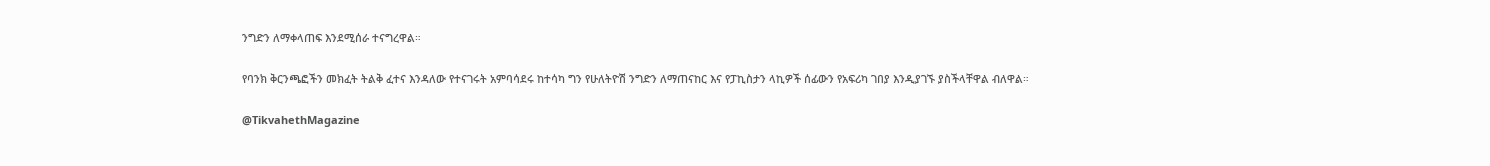ንግድን ለማቀላጠፍ እንደሚሰራ ተናግረዋል።

የባንክ ቅርንጫፎችን መክፈት ትልቅ ፈተና እንዳለው የተናገሩት አምባሳደሩ ከተሳካ ግን የሁለትዮሽ ንግድን ለማጠናከር እና የፓኪስታን ላኪዎች ሰፊውን የአፍሪካ ገበያ እንዲያገኙ ያስችላቸዋል ብለዋል።

@TikvahethMagazine